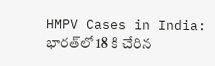HMPV Cases in India: భారత్‌లో 18 కి చేరిన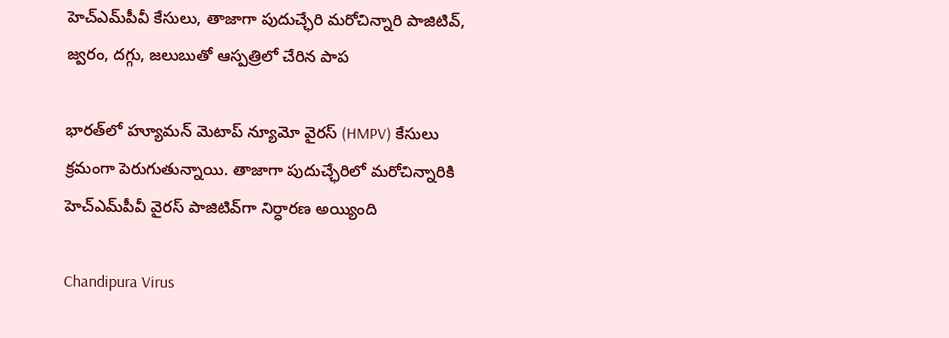హెచ్‌ఎమ్‌పీవీ కేసులు, తాజాగా పుదుచ్ఛేరి మరోచిన్నారి పాజిటివ్, జ్వరం, దగ్గు, జలుబుతో ఆస్పత్రిలో చేరిన పాప

భారత్‌లో హ్యూమన్ మెటాప్‌ న్యూమో వైరస్ (HMPV) కేసులు క్రమంగా పెరుగుతున్నాయి. తాజాగా పుదుచ్ఛేరిలో మరోచిన్నారికి హెచ్‌ఎమ్‌పీవీ వైరస్‌ పాజిటివ్‌గా నిర్ధారణ అయ్యింది

Chandipura Virus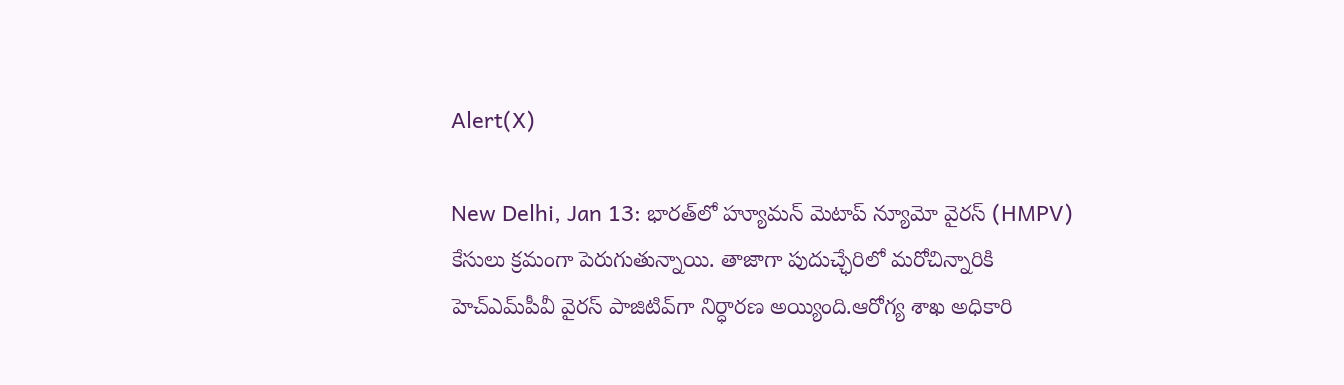Alert(X)

New Delhi, Jan 13: భారత్‌లో హ్యూమన్ మెటాప్‌ న్యూమో వైరస్ (HMPV) కేసులు క్రమంగా పెరుగుతున్నాయి. తాజాగా పుదుచ్ఛేరిలో మరోచిన్నారికి హెచ్‌ఎమ్‌పీవీ వైరస్‌ పాజిటివ్‌గా నిర్ధారణ అయ్యింది.ఆరోగ్య శాఖ అధికారి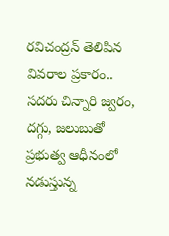రవిచంద్రన్‌ తెలిపిన వివరాల ప్రకారం.. సదరు చిన్నారి జ్వరం, దగ్గు, జలుబుతో ప్రభుత్వ ఆధీనంలో నడుస్తున్న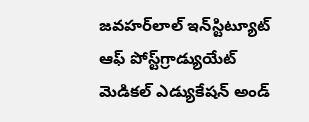జవహర్‌లాల్‌ ఇన్‌స్టిట్యూట్‌ ఆఫ్‌ పోస్ట్‌గ్రాడ్యుయేట్‌ మెడికల్‌ ఎడ్యుకేషన్‌ అండ్‌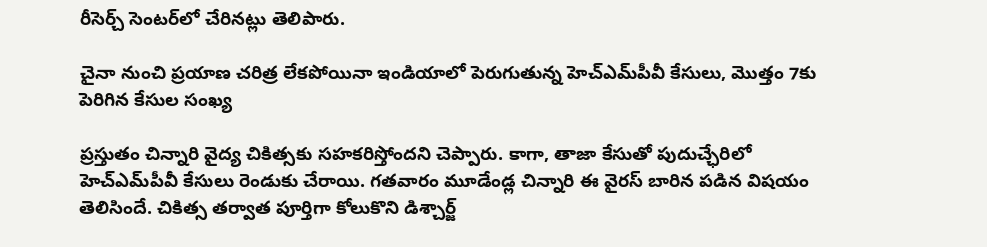రీసెర్చ్‌ సెంటర్‌లో చేరినట్లు తెలిపారు.

చైనా నుంచి ప్రయాణ చరిత్ర లేకపోయినా ఇండియాలో పెరుగుతున్న హెచ్‌ఎమ్‌పీవీ కేసులు, మొత్తం 7కు పెరిగిన కేసుల సంఖ్య

ప్రస్తుతం చిన్నారి వైద్య చికిత్సకు సహకరిస్తోందని చెప్పారు. కాగా, తాజా కేసుతో పుదుచ్ఛేరిలో హెచ్‌ఎమ్‌పీవీ కేసులు రెండుకు చేరాయి. గతవారం మూడేండ్ల చిన్నారి ఈ వైరస్‌ బారిన పడిన విషయం తెలిసిందే. చికిత్స తర్వాత పూర్తిగా కోలుకొని డిశ్చార్జ్‌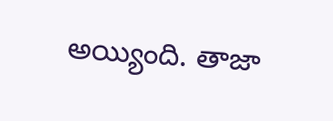అయ్యింది. తాజా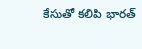కేసుతో కలిపి భారత్‌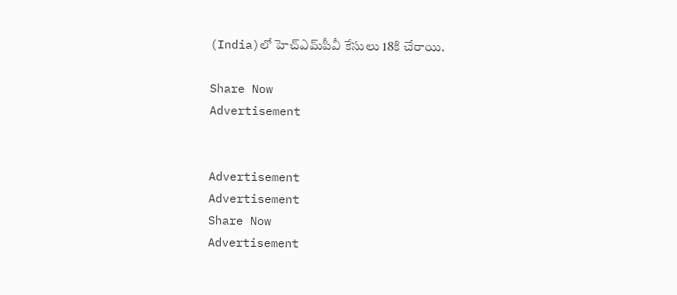(India)లో హెచ్ఎమ్‌పీవీ కేసులు 18కి చేరాయి.

Share Now
Advertisement


Advertisement
Advertisement
Share Now
Advertisement